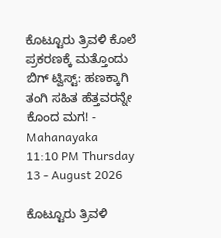ಕೊಟ್ಟೂರು ತ್ರಿವಳಿ ಕೊಲೆ ಪ್ರಕರಣಕ್ಕೆ ಮತ್ತೊಂದು ಬಿಗ್ ಟ್ವಿಸ್ಟ್: ಹಣಕ್ಕಾಗಿ ತಂಗಿ ಸಹಿತ ಹೆತ್ತವರನ್ನೇ ಕೊಂದ ಮಗ! - Mahanayaka
11:10 PM Thursday 13 - August 2026

ಕೊಟ್ಟೂರು ತ್ರಿವಳಿ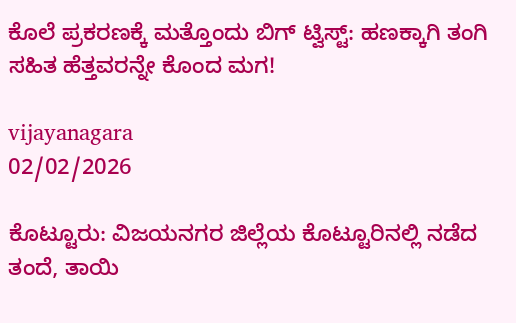ಕೊಲೆ ಪ್ರಕರಣಕ್ಕೆ ಮತ್ತೊಂದು ಬಿಗ್ ಟ್ವಿಸ್ಟ್: ಹಣಕ್ಕಾಗಿ ತಂಗಿ ಸಹಿತ ಹೆತ್ತವರನ್ನೇ ಕೊಂದ ಮಗ!

vijayanagara
02/02/2026

ಕೊಟ್ಟೂರು: ವಿಜಯನಗರ ಜಿಲ್ಲೆಯ ಕೊಟ್ಟೂರಿನಲ್ಲಿ ನಡೆದ ತಂದೆ, ತಾಯಿ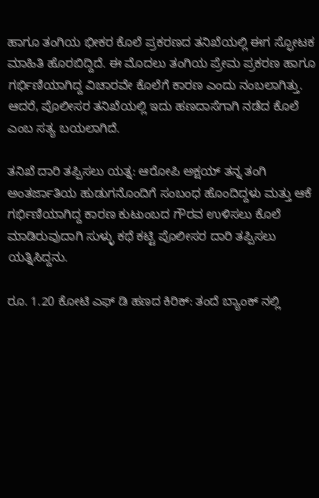ಹಾಗೂ ತಂಗಿಯ ಭೀಕರ ಕೊಲೆ ಪ್ರಕರಣದ ತನಿಖೆಯಲ್ಲಿ ಈಗ ಸ್ಫೋಟಕ ಮಾಹಿತಿ ಹೊರಬಿದ್ದಿದೆ. ಈ ಮೊದಲು ತಂಗಿಯ ಪ್ರೇಮ ಪ್ರಕರಣ ಹಾಗೂ ಗರ್ಭಿಣಿಯಾಗಿದ್ದ ವಿಚಾರವೇ ಕೊಲೆಗೆ ಕಾರಣ ಎಂದು ನಂಬಲಾಗಿತ್ತು. ಆದರೆ, ಪೊಲೀಸರ ತನಿಖೆಯಲ್ಲಿ ಇದು ಹಣದಾಸೆಗಾಗಿ ನಡೆದ ಕೊಲೆ ಎಂಬ ಸತ್ಯ ಬಯಲಾಗಿದೆ.

ತನಿಖೆ ದಾರಿ ತಪ್ಪಿಸಲು ಯತ್ನ: ಆರೋಪಿ ಅಕ್ಷಯ್ ತನ್ನ ತಂಗಿ ಅಂತರ್ಜಾತಿಯ ಹುಡುಗನೊಂದಿಗೆ ಸಂಬಂಧ ಹೊಂದಿದ್ದಳು ಮತ್ತು ಆಕೆ ಗರ್ಭಿಣಿಯಾಗಿದ್ದ ಕಾರಣ ಕುಟುಂಬದ ಗೌರವ ಉಳಿಸಲು ಕೊಲೆ ಮಾಡಿರುವುದಾಗಿ ಸುಳ್ಳು ಕಥೆ ಕಟ್ಟಿ ಪೊಲೀಸರ ದಾರಿ ತಪ್ಪಿಸಲು ಯತ್ನಿಸಿದ್ದನು.

ರೂ. 1.20 ಕೋಟಿ ಎಫ್‌ ಡಿ ಹಣದ ಕಿರಿಕ್: ತಂದೆ ಬ್ಯಾಂಕ್‌ ನಲ್ಲಿ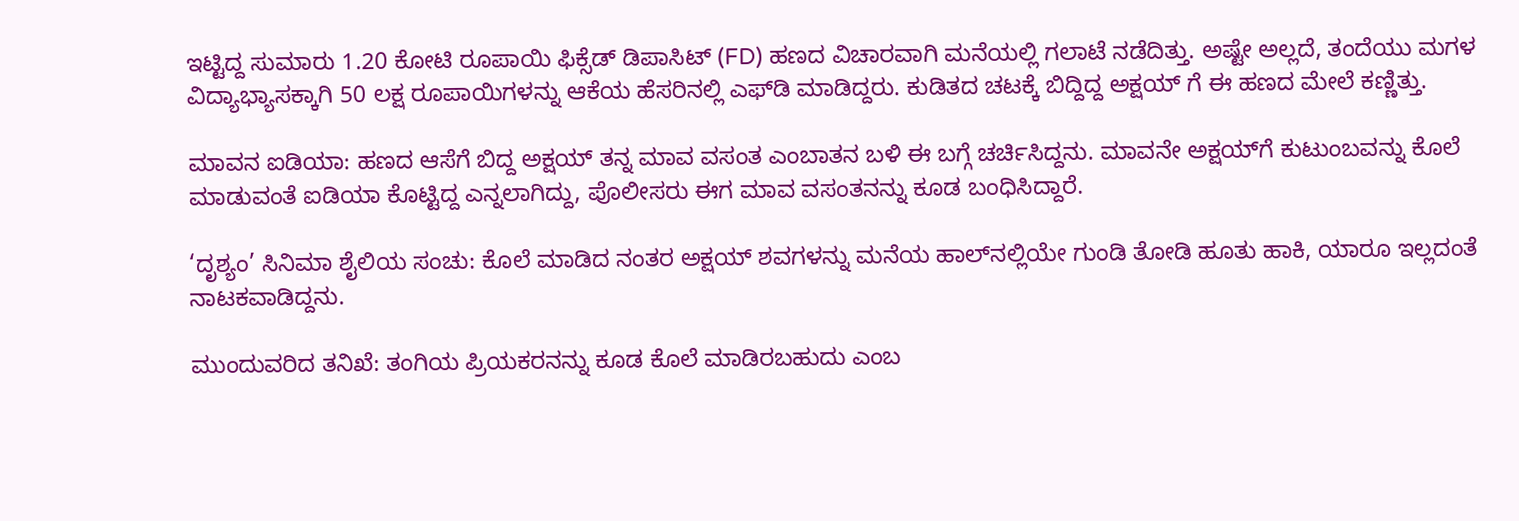ಇಟ್ಟಿದ್ದ ಸುಮಾರು 1.20 ಕೋಟಿ ರೂಪಾಯಿ ಫಿಕ್ಸೆಡ್ ಡಿಪಾಸಿಟ್ (FD) ಹಣದ ವಿಚಾರವಾಗಿ ಮನೆಯಲ್ಲಿ ಗಲಾಟೆ ನಡೆದಿತ್ತು. ಅಷ್ಟೇ ಅಲ್ಲದೆ, ತಂದೆಯು ಮಗಳ ವಿದ್ಯಾಭ್ಯಾಸಕ್ಕಾಗಿ 50 ಲಕ್ಷ ರೂಪಾಯಿಗಳನ್ನು ಆಕೆಯ ಹೆಸರಿನಲ್ಲಿ ಎಫ್‌ಡಿ ಮಾಡಿದ್ದರು. ಕುಡಿತದ ಚಟಕ್ಕೆ ಬಿದ್ದಿದ್ದ ಅಕ್ಷಯ್‌ ಗೆ ಈ ಹಣದ ಮೇಲೆ ಕಣ್ಣಿತ್ತು.

ಮಾವನ ಐಡಿಯಾ: ಹಣದ ಆಸೆಗೆ ಬಿದ್ದ ಅಕ್ಷಯ್ ತನ್ನ ಮಾವ ವಸಂತ ಎಂಬಾತನ ಬಳಿ ಈ ಬಗ್ಗೆ ಚರ್ಚಿಸಿದ್ದನು. ಮಾವನೇ ಅಕ್ಷಯ್‌ಗೆ ಕುಟುಂಬವನ್ನು ಕೊಲೆ ಮಾಡುವಂತೆ ಐಡಿಯಾ ಕೊಟ್ಟಿದ್ದ ಎನ್ನಲಾಗಿದ್ದು, ಪೊಲೀಸರು ಈಗ ಮಾವ ವಸಂತನನ್ನು ಕೂಡ ಬಂಧಿಸಿದ್ದಾರೆ.

‘ದೃಶ್ಯಂ’ ಸಿನಿಮಾ ಶೈಲಿಯ ಸಂಚು: ಕೊಲೆ ಮಾಡಿದ ನಂತರ ಅಕ್ಷಯ್ ಶವಗಳನ್ನು ಮನೆಯ ಹಾಲ್‌ನಲ್ಲಿಯೇ ಗುಂಡಿ ತೋಡಿ ಹೂತು ಹಾಕಿ, ಯಾರೂ ಇಲ್ಲದಂತೆ ನಾಟಕವಾಡಿದ್ದನು.

ಮುಂದುವರಿದ ತನಿಖೆ: ತಂಗಿಯ ಪ್ರಿಯಕರನನ್ನು ಕೂಡ ಕೊಲೆ ಮಾಡಿರಬಹುದು ಎಂಬ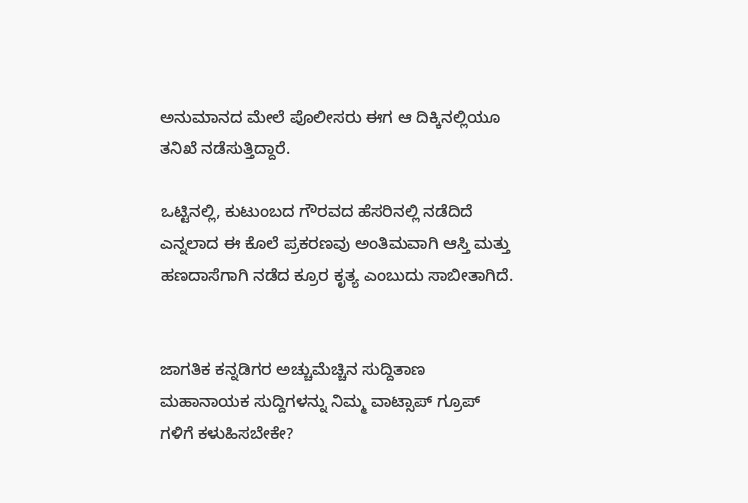ಅನುಮಾನದ ಮೇಲೆ ಪೊಲೀಸರು ಈಗ ಆ ದಿಕ್ಕಿನಲ್ಲಿಯೂ ತನಿಖೆ ನಡೆಸುತ್ತಿದ್ದಾರೆ.

ಒಟ್ಟಿನಲ್ಲಿ, ಕುಟುಂಬದ ಗೌರವದ ಹೆಸರಿನಲ್ಲಿ ನಡೆದಿದೆ ಎನ್ನಲಾದ ಈ ಕೊಲೆ ಪ್ರಕರಣವು ಅಂತಿಮವಾಗಿ ಆಸ್ತಿ ಮತ್ತು ಹಣದಾಸೆಗಾಗಿ ನಡೆದ ಕ್ರೂರ ಕೃತ್ಯ ಎಂಬುದು ಸಾಬೀತಾಗಿದೆ.


ಜಾಗತಿಕ ಕನ್ನಡಿಗರ ಅಚ್ಚುಮೆಚ್ಚಿನ ಸುದ್ದಿತಾಣ ಮಹಾನಾಯಕ ಸುದ್ದಿಗಳನ್ನು ನಿಮ್ಮ ವಾಟ್ಸಾಪ್ ಗ್ರೂಪ್ ಗಳಿಗೆ ಕಳುಹಿಸಬೇಕೇ?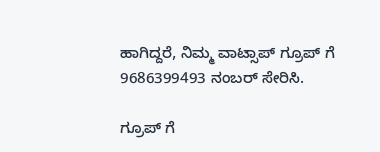ಹಾಗಿದ್ದರೆ, ನಿಮ್ಮ ವಾಟ್ಸಾಪ್ ಗ್ರೂಪ್ ಗೆ 9686399493 ನಂಬರ್ ಸೇರಿಸಿ.

ಗ್ರೂಪ್ ಗೆ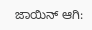ಜಾಯಿನ್ ಆಗಿ: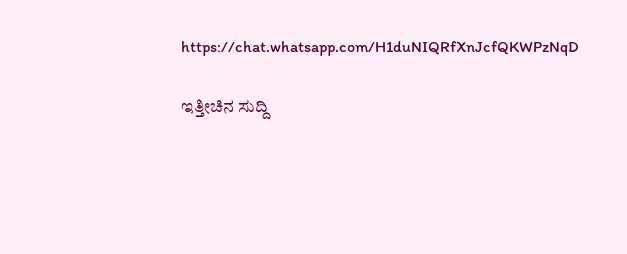https://chat.whatsapp.com/H1duNIQRfXnJcfQKWPzNqD

ಇತ್ತೀಚಿನ ಸುದ್ದಿ